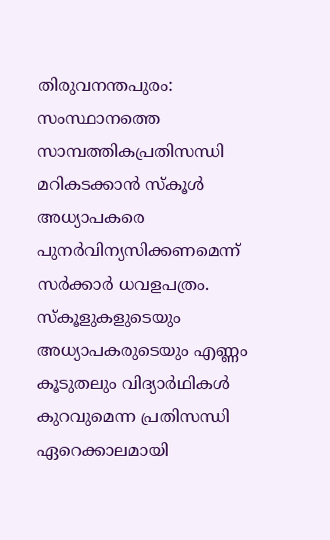തിരുവനന്തപുരം: സംസ്ഥാനത്തെ സാമ്പത്തികപ്രതിസന്ധി മറികടക്കാൻ സ്കൂൾ അധ്യാപകരെ പുനർവിന്യസിക്കണമെന്ന് സർക്കാർ ധവളപത്രം. സ്കൂളുകളുടെയും അധ്യാപകരുടെയും എണ്ണം കൂടുതലും വിദ്യാർഥികൾ കുറവുമെന്ന പ്രതിസന്ധി ഏറെക്കാലമായി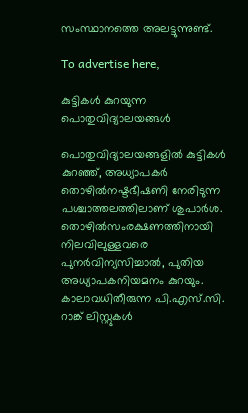സംസ്ഥാനത്തെ അലട്ടുന്നുണ്ട്.

To advertise here,

കുട്ടികൾ കുറയുന്ന പൊതുവിദ്യാലയങ്ങൾ

പൊതുവിദ്യാലയങ്ങളിൽ കുട്ടികൾ കുറഞ്ഞ്, അധ്യാപകർ തൊഴിൽനഷ്ടഭീഷണി നേരിടുന്ന പശ്ചാത്തലത്തിലാണ് ശുപാർശ. തൊഴിൽസംരക്ഷണത്തിനായി നിലവിലുള്ളവരെ പുനർവിന്യസിച്ചാൽ, പുതിയ അധ്യാപകനിയമനം കുറയും. കാലാവധിതീരുന്ന പി.എസ്.സി. റാങ്ക് ലിസ്റ്റുകൾ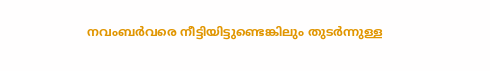നവംബർവരെ നീട്ടിയിട്ടുണ്ടെങ്കിലും തുടർന്നുള്ള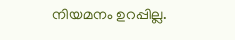നിയമനം ഉറപ്പില്ല.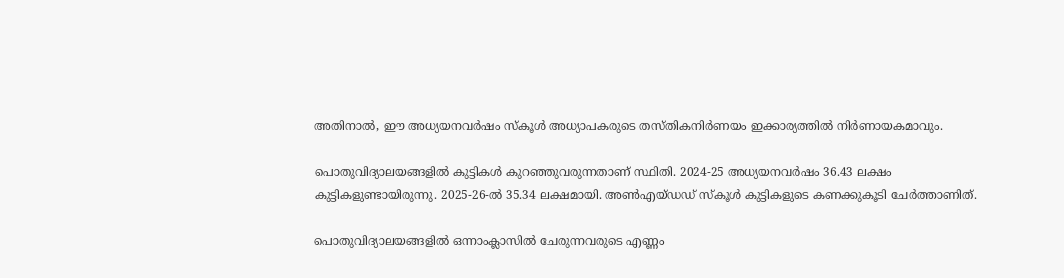അതിനാൽ, ഈ അധ്യയനവർഷം സ്കൂൾ അധ്യാപകരുടെ തസ്തികനിർണയം ഇക്കാര്യത്തിൽ നിർണായകമാവും.

പൊതുവിദ്യാലയങ്ങളിൽ കുട്ടികൾ കുറഞ്ഞുവരുന്നതാണ് സ്ഥിതി. 2024-25 അധ്യയനവർഷം 36.43 ലക്ഷം കുട്ടികളുണ്ടായിരുന്നു. 2025-26-ൽ 35.34 ലക്ഷമായി. അൺഎയ്ഡഡ് സ്കൂൾ കുട്ടികളുടെ കണക്കുകൂടി ചേർത്താണിത്.

പൊതുവിദ്യാലയങ്ങളിൽ ഒന്നാംക്ലാസിൽ ചേരുന്നവരുടെ എണ്ണം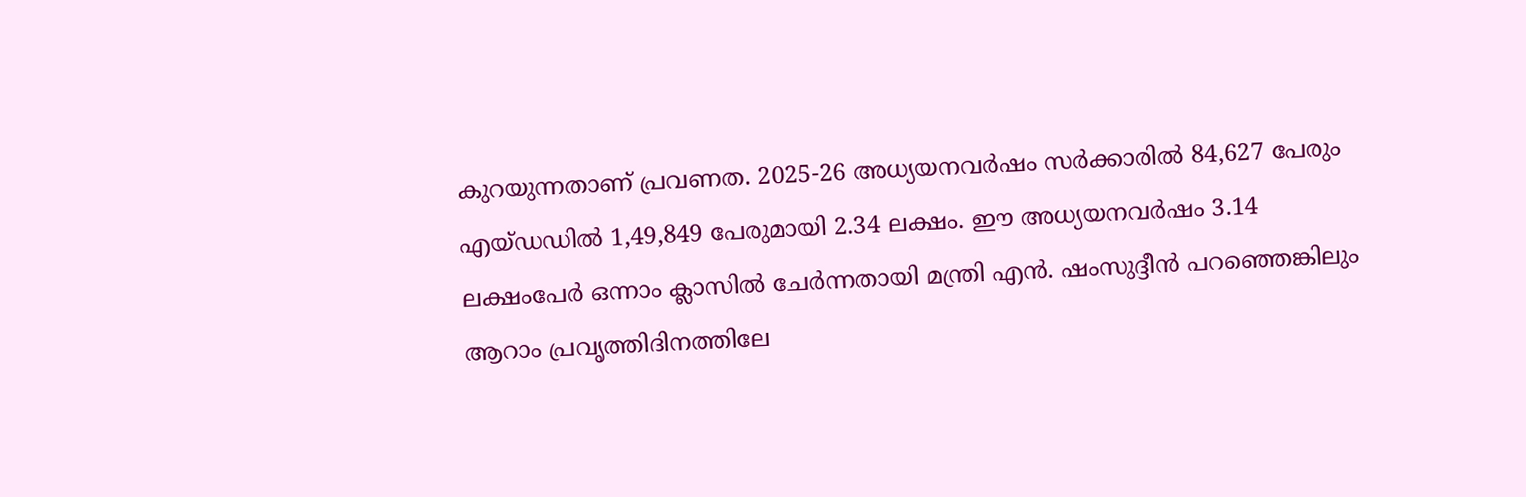കുറയുന്നതാണ് പ്രവണത. 2025-26 അധ്യയനവർഷം സർക്കാരിൽ 84,627 പേരും എയ്ഡഡിൽ 1,49,849 പേരുമായി 2.34 ലക്ഷം. ഈ അധ്യയനവർഷം 3.14 ലക്ഷംപേർ ഒന്നാം ക്ലാസിൽ ചേർന്നതായി മന്ത്രി എൻ. ഷംസുദ്ദീൻ പറഞ്ഞെങ്കിലും ആറാം പ്രവൃത്തിദിനത്തിലേ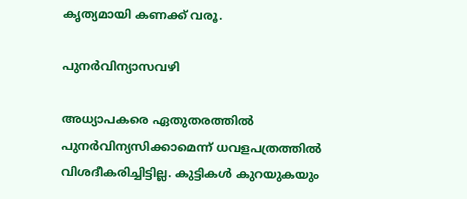കൃത്യമായി കണക്ക് വരൂ.

പുനർവിന്യാസവഴി

അധ്യാപകരെ ഏതുതരത്തിൽ പുനർവിന്യസിക്കാമെന്ന് ധവളപത്രത്തിൽ വിശദീകരിച്ചിട്ടില്ല. കുട്ടികൾ കുറയുകയും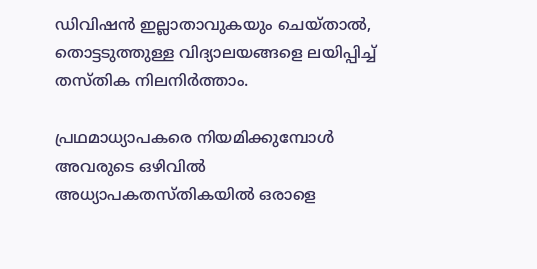ഡിവിഷൻ ഇല്ലാതാവുകയും ചെയ്താൽ, തൊട്ടടുത്തുള്ള വിദ്യാലയങ്ങളെ ലയിപ്പിച്ച് തസ്തിക നിലനിർത്താം.

പ്രഥമാധ്യാപകരെ നിയമിക്കുമ്പോൾ അവരുടെ ഒഴിവിൽ അധ്യാപകതസ്തികയിൽ ഒരാളെ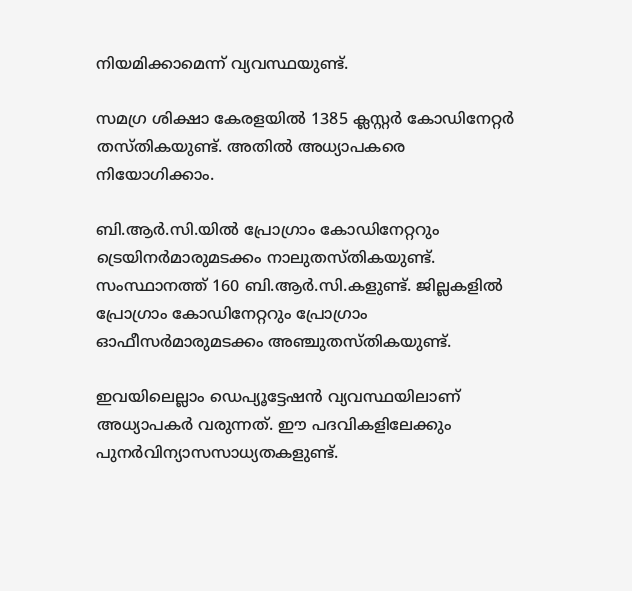നിയമിക്കാമെന്ന് വ്യവസ്ഥയുണ്ട്.

സമഗ്ര ശിക്ഷാ കേരളയിൽ 1385 ക്ലസ്റ്റർ കോഡിനേറ്റർ തസ്തികയുണ്ട്. അതിൽ അധ്യാപകരെ നിയോഗിക്കാം.

ബി.ആർ.സി.യിൽ പ്രോഗ്രാം കോഡിനേറ്ററും ട്രെയിനർമാരുമടക്കം നാലുതസ്തികയുണ്ട്. സംസ്ഥാനത്ത് 160 ബി.ആർ.സി.കളുണ്ട്. ജില്ലകളിൽ പ്രോഗ്രാം കോഡിനേറ്ററും പ്രോഗ്രാം ഓഫീസർമാരുമടക്കം അഞ്ചുതസ്തികയുണ്ട്.

ഇവയിലെല്ലാം ഡെപ്യൂട്ടേഷൻ വ്യവസ്ഥയിലാണ് അധ്യാപകർ വരുന്നത്. ഈ പദവികളിലേക്കും പുനർവിന്യാസസാധ്യതകളുണ്ട്.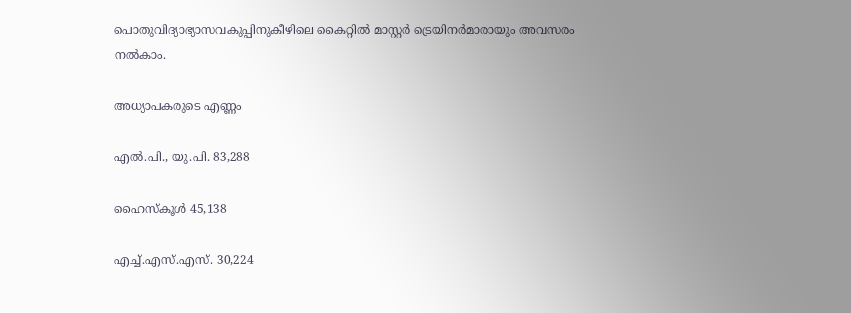പൊതുവിദ്യാഭ്യാസവകുപ്പിനുകീഴിലെ കൈറ്റിൽ മാസ്റ്റർ ട്രെയിനർമാരായും അവസരം നൽകാം.

അധ്യാപകരുടെ എണ്ണം

എൽ.പി., യു.പി. 83,288

ഹൈസ്കൂൾ 45,138

എച്ച്.എസ്.എസ്. 30,224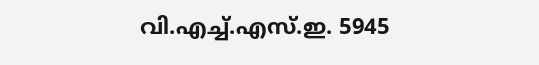വി.എച്ച്.എസ്.ഇ. 5945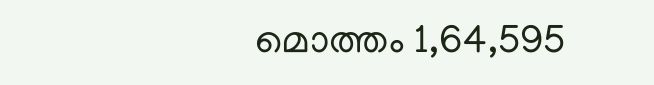മൊത്തം 1,64,595